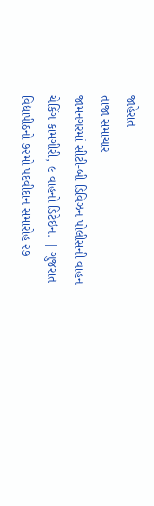જાહેરાત
તાજા સમાચાર
જામનગરમાં સીટી-બી ડિવિઝન પોલીસની વાહન ચેકિંગ કામગીરી, ૯ વાહનો ડિટેઇન. | ગુજરાત વિદ્યાપીઠનો ૭૨મો પદવીદાન સમારોહ ૨૭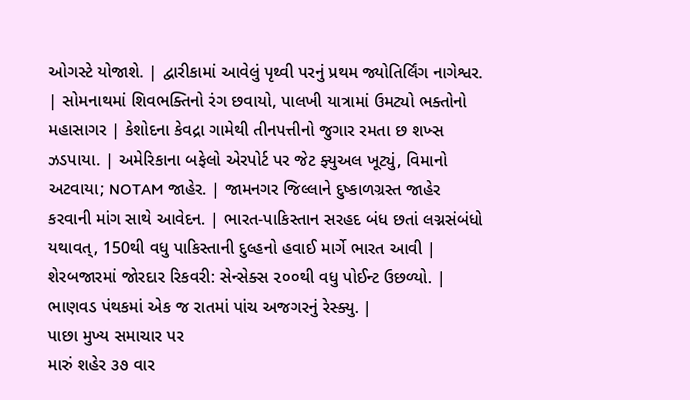ઓગસ્ટે યોજાશે. | દ્વારીકામાં આવેલું પૃથ્વી પરનું પ્રથમ જ્યોતિર્લિંગ નાગેશ્વર. | સોમનાથમાં શિવભક્તિનો રંગ છવાયો, પાલખી યાત્રામાં ઉમટ્યો ભક્તોનો મહાસાગર | કેશોદના કેવદ્રા ગામેથી તીનપત્તીનો જુગાર રમતા છ શખ્સ ઝડપાયા. | અમેરિકાના બફેલો એરપોર્ટ પર જેટ ફ્યુઅલ ખૂટ્યું, વિમાનો અટવાયા; NOTAM જાહેર. | જામનગર જિલ્લાને દુષ્કાળગ્રસ્ત જાહેર કરવાની માંગ સાથે આવેદન. | ભારત-પાકિસ્તાન સરહદ બંધ છતાં લગ્નસંબંધો યથાવત્, 150થી વધુ પાકિસ્તાની દુલ્હનો હવાઈ માર્ગે ભારત આવી | શેરબજારમાં જોરદાર રિકવરી: સેન્સેક્સ ૨૦૦થી વધુ પોઈન્ટ ઉછળ્યો. | ભાણવડ પંથકમાં એક જ રાતમાં પાંચ અજગરનું રેસ્ક્યુ. |
પાછા મુખ્ય સમાચાર પર
મારું શહેર ૩૭ વાર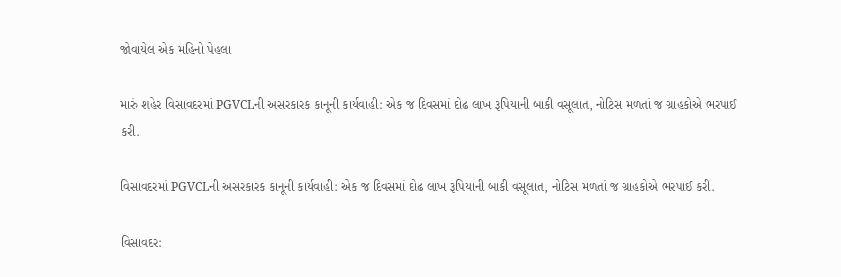જોવાયેલ એક મહિનો પેહલા

મારું શહેર વિસાવદરમાં PGVCLની અસરકારક કાનૂની કાર્યવાહી: એક જ દિવસમાં દોઢ લાખ રૂપિયાની બાકી વસૂલાત, નોટિસ મળતાં જ ગ્રાહકોએ ભરપાઈ કરી.

વિસાવદરમાં PGVCLની અસરકારક કાનૂની કાર્યવાહી: એક જ દિવસમાં દોઢ લાખ રૂપિયાની બાકી વસૂલાત, નોટિસ મળતાં જ ગ્રાહકોએ ભરપાઈ કરી.

વિસાવદર: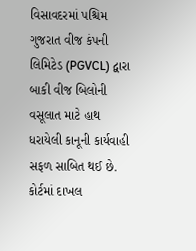વિસાવદરમાં પશ્ચિમ ગુજરાત વીજ કંપની લિમિટેડ (PGVCL) દ્વારા બાકી વીજ બિલોની વસૂલાત માટે હાથ ધરાયેલી કાનૂની કાર્યવાહી સફળ સાબિત થઈ છે. કોર્ટમાં દાખલ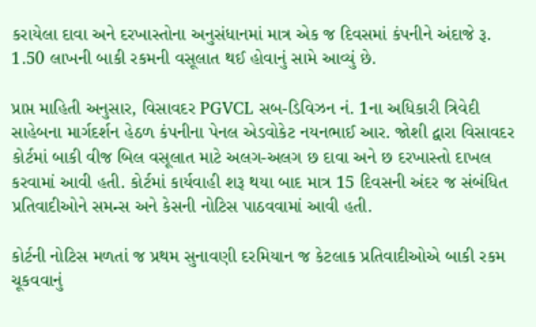કરાયેલા દાવા અને દરખાસ્તોના અનુસંધાનમાં માત્ર એક જ દિવસમાં કંપનીને અંદાજે રૂ. 1.50 લાખની બાકી રકમની વસૂલાત થઈ હોવાનું સામે આવ્યું છે.

પ્રાપ્ત માહિતી અનુસાર, વિસાવદર PGVCL સબ-ડિવિઝન નં. 1ના અધિકારી ત્રિવેદી સાહેબના માર્ગદર્શન હેઠળ કંપનીના પેનલ એડવોકેટ નયનભાઈ આર. જોશી દ્વારા વિસાવદર કોર્ટમાં બાકી વીજ બિલ વસૂલાત માટે અલગ-અલગ છ દાવા અને છ દરખાસ્તો દાખલ કરવામાં આવી હતી. કોર્ટમાં કાર્યવાહી શરૂ થયા બાદ માત્ર 15 દિવસની અંદર જ સંબંધિત પ્રતિવાદીઓને સમન્સ અને કેસની નોટિસ પાઠવવામાં આવી હતી.

કોર્ટની નોટિસ મળતાં જ પ્રથમ સુનાવણી દરમિયાન જ કેટલાક પ્રતિવાદીઓએ બાકી રકમ ચૂકવવાનું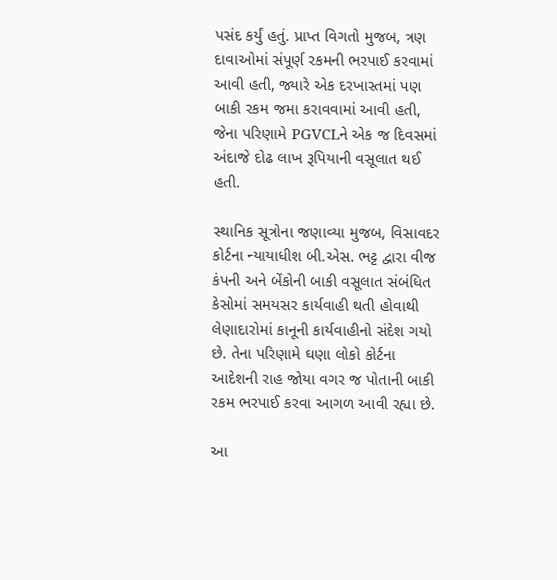પસંદ કર્યું હતું. પ્રાપ્ત વિગતો મુજબ, ત્રણ દાવાઓમાં સંપૂર્ણ રકમની ભરપાઈ કરવામાં આવી હતી, જ્યારે એક દરખાસ્તમાં પણ બાકી રકમ જમા કરાવવામાં આવી હતી, જેના પરિણામે PGVCLને એક જ દિવસમાં અંદાજે દોઢ લાખ રૂપિયાની વસૂલાત થઈ હતી.

સ્થાનિક સૂત્રોના જણાવ્યા મુજબ, વિસાવદર કોર્ટના ન્યાયાધીશ બી.એસ. ભટ્ટ દ્વારા વીજ કંપની અને બેંકોની બાકી વસૂલાત સંબંધિત કેસોમાં સમયસર કાર્યવાહી થતી હોવાથી લેણાદારોમાં કાનૂની કાર્યવાહીનો સંદેશ ગયો છે. તેના પરિણામે ઘણા લોકો કોર્ટના આદેશની રાહ જોયા વગર જ પોતાની બાકી રકમ ભરપાઈ કરવા આગળ આવી રહ્યા છે.

આ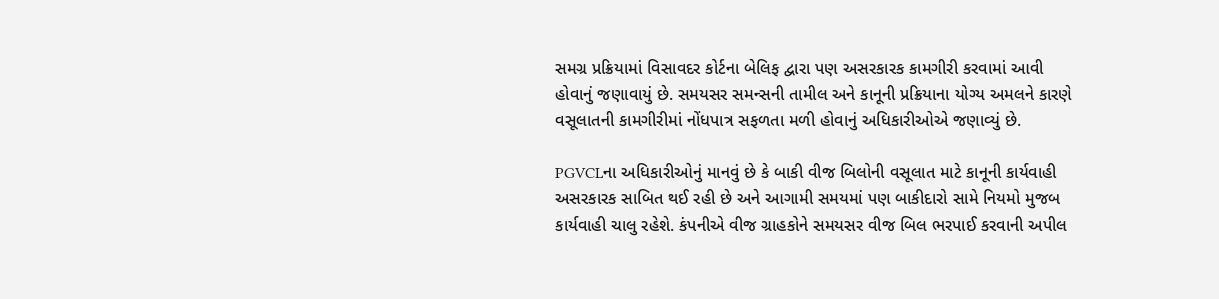સમગ્ર પ્રક્રિયામાં વિસાવદર કોર્ટના બેલિફ દ્વારા પણ અસરકારક કામગીરી કરવામાં આવી હોવાનું જણાવાયું છે. સમયસર સમન્સની તામીલ અને કાનૂની પ્રક્રિયાના યોગ્ય અમલને કારણે વસૂલાતની કામગીરીમાં નોંધપાત્ર સફળતા મળી હોવાનું અધિકારીઓએ જણાવ્યું છે.

PGVCLના અધિકારીઓનું માનવું છે કે બાકી વીજ બિલોની વસૂલાત માટે કાનૂની કાર્યવાહી અસરકારક સાબિત થઈ રહી છે અને આગામી સમયમાં પણ બાકીદારો સામે નિયમો મુજબ કાર્યવાહી ચાલુ રહેશે. કંપનીએ વીજ ગ્રાહકોને સમયસર વીજ બિલ ભરપાઈ કરવાની અપીલ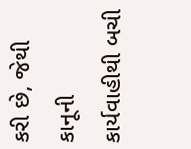કરી છે, જેથી કાનૂની કાર્યવાહીથી બચી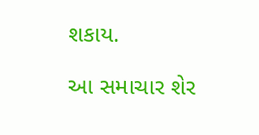શકાય.

આ સમાચાર શેર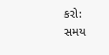કરો:
સમય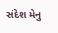સંદેશ મેનુ